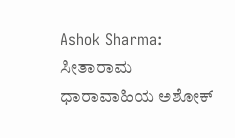Ashok Sharma: ಸೀತಾರಾಮ ಧಾರಾವಾಹಿಯ ಅಶೋಕ್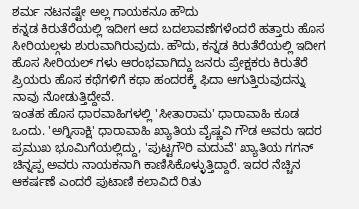ಶರ್ಮ ನಟನಷ್ಟೇ ಅಲ್ಲ ಗಾಯಕನೂ ಹೌದು
ಕನ್ನಡ ಕಿರುತೆರೆಯಲ್ಲಿ ಇದೀಗ ಆದ ಬದಲಾವಣೆಗಳೆಂದರೆ ಹತ್ತಾರು ಹೊಸ ಸೀರಿಯಲ್ಗಳು ಶುರುವಾಗಿರುವುದು. ಹೌದು, ಕನ್ನಡ ಕಿರುತೆರೆಯಲ್ಲಿ ಇದೀಗ ಹೊಸ ಸೀರಿಯಲ್ ಗಳು ಆರಂಭವಾಗಿದ್ದು ಜನರು ಪ್ರೇಕ್ಷಕರು ಕಿರುತೆರೆ ಪ್ರಿಯರು ಹೊಸ ಕಥೆಗಳಿಗೆ ಕಥಾ ಹಂದರಕ್ಕೆ ಫಿದಾ ಆಗುತ್ತಿರುವುದನ್ನು ನಾವು ನೋಡುತ್ತಿದ್ದೇವೆ.
ಇಂತಹ ಹೊಸ ಧಾರವಾಹಿಗಳಲ್ಲಿ 'ಸೀತಾರಾಮ' ಧಾರಾವಾಹಿ ಕೂಡ ಒಂದು. 'ಅಗ್ನಿಸಾಕ್ಷಿ' ಧಾರಾವಾಹಿ ಖ್ಯಾತಿಯ ವೈಷ್ಣವಿ ಗೌಡ ಅವರು ಇದರ ಪ್ರಮುಖ ಭೂಮಿಗೆಯಲ್ಲಿದ್ದು, 'ಪುಟ್ಟಗೌರಿ ಮದುವೆ' ಖ್ಯಾತಿಯ ಗಗನ್ ಚಿನ್ನಪ್ಪ ಅವರು ನಾಯಕನಾಗಿ ಕಾಣಿಸಿಕೊಳ್ಳುತ್ತಿದ್ದಾರೆ. ಇದರ ನೆಚ್ಚಿನ ಆಕರ್ಷಣೆ ಎಂದರೆ ಪುಟಾಣಿ ಕಲಾವಿದೆ ರಿತು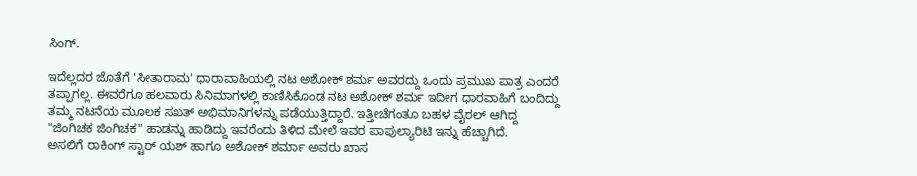ಸಿಂಗ್.

ಇದೆಲ್ಲದರ ಜೊತೆಗೆ 'ಸೀತಾರಾಮ' ಧಾರಾವಾಹಿಯಲ್ಲಿ ನಟ ಅಶೋಕ್ ಶರ್ಮ ಅವರದ್ದು ಒಂದು ಪ್ರಮುಖ ಪಾತ್ರ ಎಂದರೆ ತಪ್ಪಾಗಲ್ಲ. ಈವರೆಗೂ ಹಲವಾರು ಸಿನಿಮಾಗಳಲ್ಲಿ ಕಾಣಿಸಿಕೊಂಡ ನಟ ಅಶೋಕ್ ಶರ್ಮ ಇದೀಗ ಧಾರವಾಹಿಗೆ ಬಂದಿದ್ದು ತಮ್ಮ ನಟನೆಯ ಮೂಲಕ ಸಖತ್ ಅಭಿಮಾನಿಗಳನ್ನು ಪಡೆಯುತ್ತಿದ್ದಾರೆ. ಇತ್ತೀಚೆಗಂತೂ ಬಹಳ ವೈರಲ್ ಆಗಿದ್ದ "ಜಿಂಗಿಚಕ ಜಿಂಗಿಚಕ" ಹಾಡನ್ನು ಹಾಡಿದ್ದು ಇವರೆಂದು ತಿಳಿದ ಮೇಲೆ ಇವರ ಪಾಪುಲ್ಯಾರಿಟಿ ಇನ್ನು ಹೆಚ್ಚಾಗಿದೆ.
ಅಸಲಿಗೆ ರಾಕಿಂಗ್ ಸ್ಟಾರ್ ಯಶ್ ಹಾಗೂ ಅಶೋಕ್ ಶರ್ಮಾ ಅವರು ಖಾಸ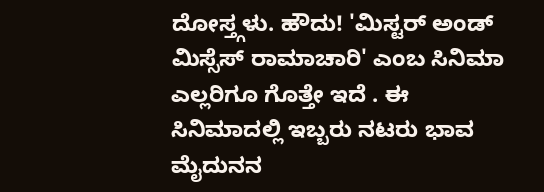ದೋಸ್ತ್ಗಳು. ಹೌದು! 'ಮಿಸ್ಟರ್ ಅಂಡ್ ಮಿಸ್ಸೆಸ್ ರಾಮಾಚಾರಿ' ಎಂಬ ಸಿನಿಮಾ ಎಲ್ಲರಿಗೂ ಗೊತ್ತೇ ಇದೆ . ಈ ಸಿನಿಮಾದಲ್ಲಿ ಇಬ್ಬರು ನಟರು ಭಾವ ಮೈದುನನ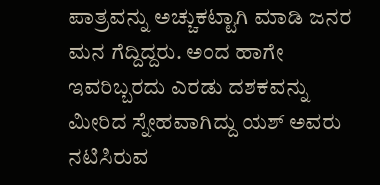ಪಾತ್ರವನ್ನು ಅಚ್ಚುಕಟ್ಟಾಗಿ ಮಾಡಿ ಜನರ ಮನ ಗೆದ್ದಿದ್ದರು. ಅಂದ ಹಾಗೇ ಇವರಿಬ್ಬರದು ಎರಡು ದಶಕವನ್ನು ಮೀರಿದ ಸ್ನೇಹವಾಗಿದ್ದು ಯಶ್ ಅವರು ನಟಿಸಿರುವ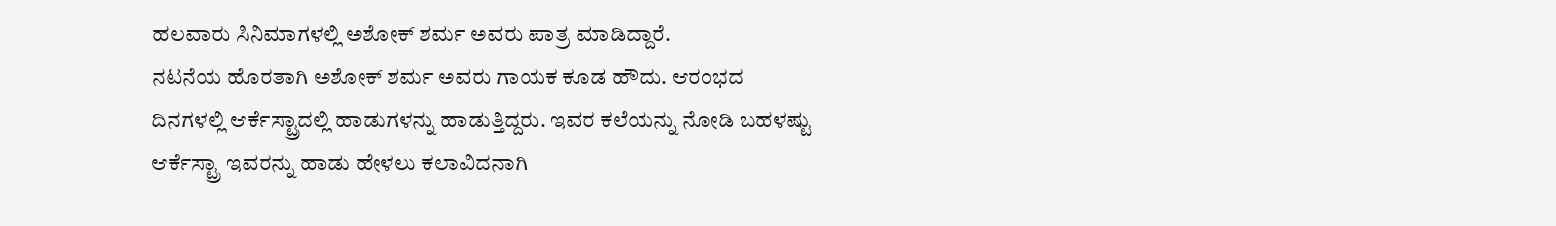ಹಲವಾರು ಸಿನಿಮಾಗಳಲ್ಲಿ ಅಶೋಕ್ ಶರ್ಮ ಅವರು ಪಾತ್ರ ಮಾಡಿದ್ದಾರೆ.
ನಟನೆಯ ಹೊರತಾಗಿ ಅಶೋಕ್ ಶರ್ಮ ಅವರು ಗಾಯಕ ಕೂಡ ಹೌದು. ಆರಂಭದ ದಿನಗಳಲ್ಲಿ ಆರ್ಕೆಸ್ಟ್ರಾದಲ್ಲಿ ಹಾಡುಗಳನ್ನು ಹಾಡುತ್ತಿದ್ದರು. ಇವರ ಕಲೆಯನ್ನು ನೋಡಿ ಬಹಳಷ್ಟು ಆರ್ಕೆಸ್ಟ್ರಾ ಇವರನ್ನು ಹಾಡು ಹೇಳಲು ಕಲಾವಿದನಾಗಿ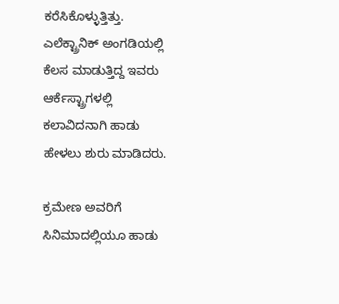ಕರೆಸಿಕೊಳ್ಳುತ್ತಿತ್ತು. ಎಲೆಕ್ಟ್ರಾನಿಕ್ ಅಂಗಡಿಯಲ್ಲಿ ಕೆಲಸ ಮಾಡುತ್ತಿದ್ದ ಇವರು ಆರ್ಕೆಸ್ಟ್ರಾಗಳಲ್ಲಿ ಕಲಾವಿದನಾಗಿ ಹಾಡು ಹೇಳಲು ಶುರು ಮಾಡಿದರು.

ಕ್ರಮೇಣ ಅವರಿಗೆ ಸಿನಿಮಾದಲ್ಲಿಯೂ ಹಾಡು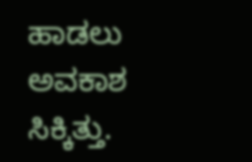ಹಾಡಲು ಅವಕಾಶ ಸಿಕ್ಕಿತ್ತು.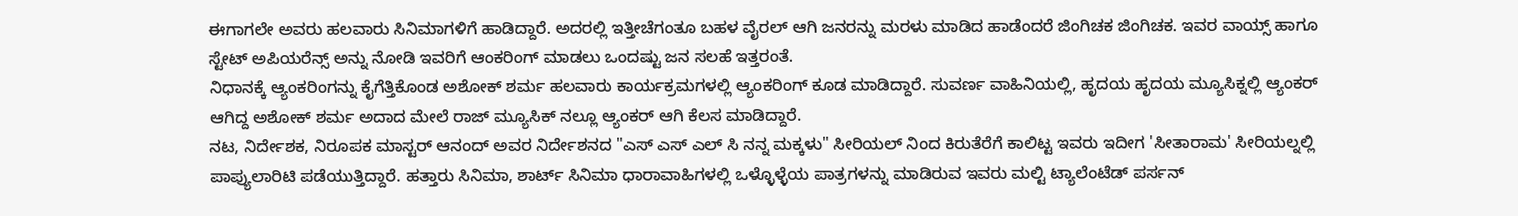ಈಗಾಗಲೇ ಅವರು ಹಲವಾರು ಸಿನಿಮಾಗಳಿಗೆ ಹಾಡಿದ್ದಾರೆ. ಅದರಲ್ಲಿ ಇತ್ತೀಚೆಗಂತೂ ಬಹಳ ವೈರಲ್ ಆಗಿ ಜನರನ್ನು ಮರಳು ಮಾಡಿದ ಹಾಡೆಂದರೆ ಜಿಂಗಿಚಕ ಜಿಂಗಿಚಕ. ಇವರ ವಾಯ್ಸ್ ಹಾಗೂ ಸ್ಟೇಟ್ ಅಪಿಯರೆನ್ಸ್ ಅನ್ನು ನೋಡಿ ಇವರಿಗೆ ಆಂಕರಿಂಗ್ ಮಾಡಲು ಒಂದಷ್ಟು ಜನ ಸಲಹೆ ಇತ್ತರಂತೆ.
ನಿಧಾನಕ್ಕೆ ಆ್ಯಂಕರಿಂಗನ್ನು ಕೈಗೆತ್ತಿಕೊಂಡ ಅಶೋಕ್ ಶರ್ಮ ಹಲವಾರು ಕಾರ್ಯಕ್ರಮಗಳಲ್ಲಿ ಆ್ಯಂಕರಿಂಗ್ ಕೂಡ ಮಾಡಿದ್ದಾರೆ. ಸುವರ್ಣ ವಾಹಿನಿಯಲ್ಲಿ, ಹೃದಯ ಹೃದಯ ಮ್ಯೂಸಿಕ್ನಲ್ಲಿ ಆ್ಯಂಕರ್ ಆಗಿದ್ದ ಅಶೋಕ್ ಶರ್ಮ ಅದಾದ ಮೇಲೆ ರಾಜ್ ಮ್ಯೂಸಿಕ್ ನಲ್ಲೂ ಆ್ಯಂಕರ್ ಆಗಿ ಕೆಲಸ ಮಾಡಿದ್ದಾರೆ.
ನಟ, ನಿರ್ದೇಶಕ, ನಿರೂಪಕ ಮಾಸ್ಟರ್ ಆನಂದ್ ಅವರ ನಿರ್ದೇಶನದ "ಎಸ್ ಎಸ್ ಎಲ್ ಸಿ ನನ್ನ ಮಕ್ಕಳು" ಸೀರಿಯಲ್ ನಿಂದ ಕಿರುತೆರೆಗೆ ಕಾಲಿಟ್ಟ ಇವರು ಇದೀಗ 'ಸೀತಾರಾಮ' ಸೀರಿಯಲ್ನಲ್ಲಿ ಪಾಪ್ಯುಲಾರಿಟಿ ಪಡೆಯುತ್ತಿದ್ದಾರೆ. ಹತ್ತಾರು ಸಿನಿಮಾ, ಶಾರ್ಟ್ ಸಿನಿಮಾ ಧಾರಾವಾಹಿಗಳಲ್ಲಿ ಒಳ್ಳೊಳ್ಳೆಯ ಪಾತ್ರಗಳನ್ನು ಮಾಡಿರುವ ಇವರು ಮಲ್ಟಿ ಟ್ಯಾಲೆಂಟೆಡ್ ಪರ್ಸನ್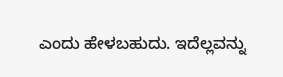ಎಂದು ಹೇಳಬಹುದು. ಇದೆಲ್ಲವನ್ನು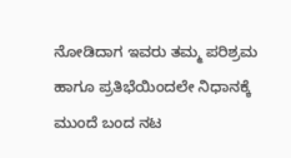ನೋಡಿದಾಗ ಇವರು ತಮ್ಮ ಪರಿಶ್ರಮ ಹಾಗೂ ಪ್ರತಿಭೆಯಿಂದಲೇ ನಿಧಾನಕ್ಕೆ ಮುಂದೆ ಬಂದ ನಟ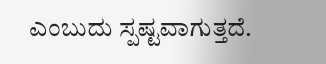ಎಂಬುದು ಸ್ಪಷ್ಟವಾಗುತ್ತದೆ.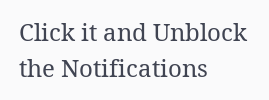Click it and Unblock the Notifications